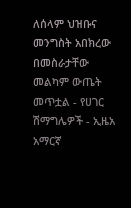ለሰላም ህዝቡና መንግስት አበክረው በመስራታቸው መልካም ውጤት መጥቷል - የሀገር ሽማግሌዎች - ኢዜአ አማርኛ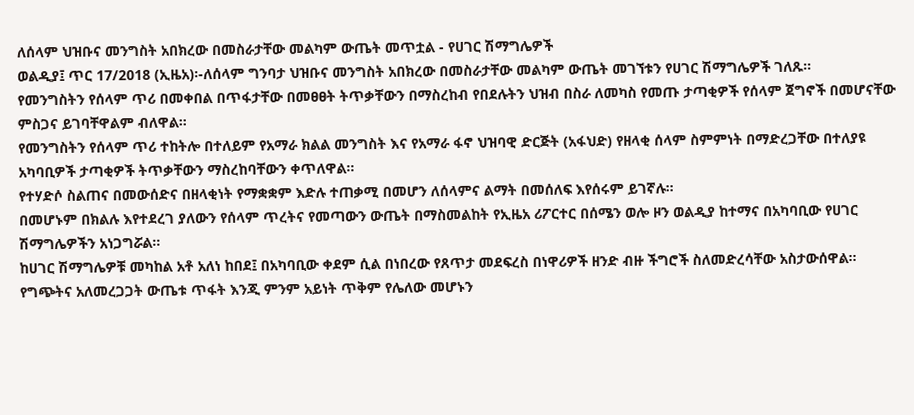ለሰላም ህዝቡና መንግስት አበክረው በመስራታቸው መልካም ውጤት መጥቷል - የሀገር ሽማግሌዎች
ወልዲያ፤ ጥር 17/2018 (ኢዜአ)፡-ለሰላም ግንባታ ህዝቡና መንግስት አበክረው በመስራታቸው መልካም ውጤት መገኘቱን የሀገር ሽማግሌዎች ገለጹ።
የመንግስትን የሰላም ጥሪ በመቀበል በጥፋታቸው በመፀፀት ትጥቃቸውን በማስረከብ የበደሉትን ህዝብ በስራ ለመካስ የመጡ ታጣቂዎች የሰላም ጀግኖች በመሆናቸው ምስጋና ይገባቸዋልም ብለዋል።
የመንግስትን የሰላም ጥሪ ተከትሎ በተለይም የአማራ ክልል መንግስት እና የአማራ ፋኖ ህዝባዊ ድርጅት (አፋህድ) የዘላቂ ሰላም ስምምነት በማድረጋቸው በተለያዩ አካባቢዎች ታጣቂዎች ትጥቃቸውን ማስረከባቸውን ቀጥለዋል።
የተሃድሶ ስልጠና በመውሰድና በዘላቂነት የማቋቋም እድሉ ተጠቃሚ በመሆን ለሰላምና ልማት በመሰለፍ እየሰሩም ይገኛሉ።
በመሆኑም በክልሉ እየተደረገ ያለውን የሰላም ጥረትና የመጣውን ውጤት በማስመልከት የኢዜአ ሪፖርተር በሰሜን ወሎ ዞን ወልዲያ ከተማና በአካባቢው የሀገር ሽማግሌዎችን አነጋግሯል።
ከሀገር ሽማግሌዎቹ መካከል አቶ አለነ ከበደ፤ በአካባቢው ቀደም ሲል በነበረው የጸጥታ መደፍረስ በነዋሪዎች ዘንድ ብዙ ችግሮች ስለመድረሳቸው አስታውሰዋል።
የግጭትና አለመረጋጋት ውጤቱ ጥፋት እንጂ ምንም አይነት ጥቅም የሌለው መሆኑን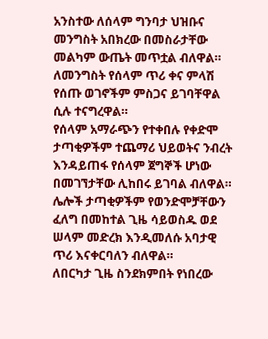አንስተው ለሰላም ግንባታ ህዝቡና መንግስት አበክረው በመስራታቸው መልካም ውጤት መጥቷል ብለዋል።
ለመንግስት የሰላም ጥሪ ቀና ምላሽ የሰጡ ወገኖችም ምስጋና ይገባቸዋል ሲሉ ተናግረዋል።
የሰላም አማራጭን የተቀበሉ የቀድሞ ታጣቂዎችም ተጨማሪ ህይወትና ንብረት እንዳይጠፋ የሰላም ጀግኞች ሆነው በመገኘታቸው ሊከበሩ ይገባል ብለዋል።
ሌሎች ታጣቂዎችም የወንድሞቻቸውን ፈለግ በመከተል ጊዜ ሳይወስዱ ወደ ሠላም መድረክ እንዲመለሱ አባታዊ ጥሪ እናቀርባለን ብለዋል።
ለበርካታ ጊዜ ስንደክምበት የነበረው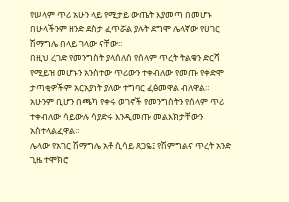የሠላም ጥሪ አሁን ላይ የሚታይ ውጤት እያመጣ በመሆኑ በሁላችንም ዘንድ ደስታ ፈጥሯል ያሉት ደግሞ ሌላኛው የሀገር ሽማግሌ በላይ ገላው ናቸው።
በዚህ ረገድ የመንግስት ያላሰለሰ የሰላም ጥረት ትልቁን ድርሻ የሚይዝ መሆኑን አንስተው ጥሪውን ተቀብለው የመጡ የቀድሞ ታጣቂዎችም አርአያነት ያለው ተግባር ፈፅመዋል ብለዋል።
አሁንም ቢሆን በጫካ የቀሩ ወገኖች የመንግስትን የሰላም ጥሪ ተቀብለው ሳይውሉ ሳያድሩ እንዲመጡ መልእክታቸውን አስተላልፈዋል።
ሌላው የአገር ሽማግሌ አቶ ሲሳይ ጸጋዬ፤ የሽምግልና ጥረት አንድ ጊዜ ተሞክሮ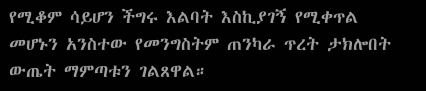የሚቆም ሳይሆን ችግሩ እልባት እስኪያገኝ የሚቀጥል መሆኑን አንስተው የመንግስትም ጠንካራ ጥረት ታክሎበት ውጤት ማምጣቱን ገልጸዋል።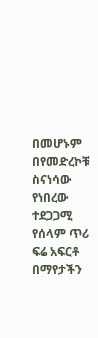በመሆኑም በየመድረኮቹ ስናነሳው የነበረው ተደጋጋሚ የሰላም ጥሪ ፍሬ አፍርቶ በማየታችን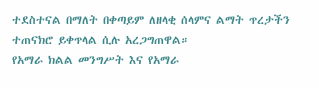ተደስተናል በማለት በቀጣይም ለዘላቂ ሰላምና ልማት ጥረታችን ተጠናክሮ ይቀጥላል ሲሉ አረጋግጠዋል።
የአማራ ክልል መንግሥት እና የአማራ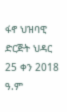ፋኖ ህዝባዊ ድርጅት ህዳር 25 ቀን 2018 ዓ.ም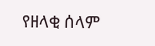የዘላቂ ሰላም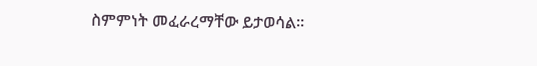ስምምነት መፈራረማቸው ይታወሳል።